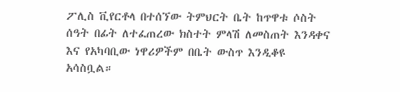ፖሊስ ቪየርቶላ በተሰኘው ትምህርት ቤት ከጥዋቱ ሶስት ሰዓት በፊት ለተፈጠረው ክስተት ምላሽ ለመስጠት እንዳቀና እና የአካባቢው ነዋሪዎችም በቤት ውስጥ እንዲቆዩ አሳስቧል።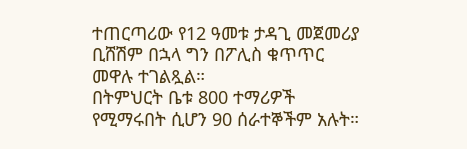ተጠርጣሪው የ12 ዓመቱ ታዳጊ መጀመሪያ ቢሸሽም በኋላ ግን በፖሊስ ቁጥጥር መዋሉ ተገልጿል።
በትምህርት ቤቱ 800 ተማሪዎች የሚማሩበት ሲሆን 90 ሰራተኞችም አሉት።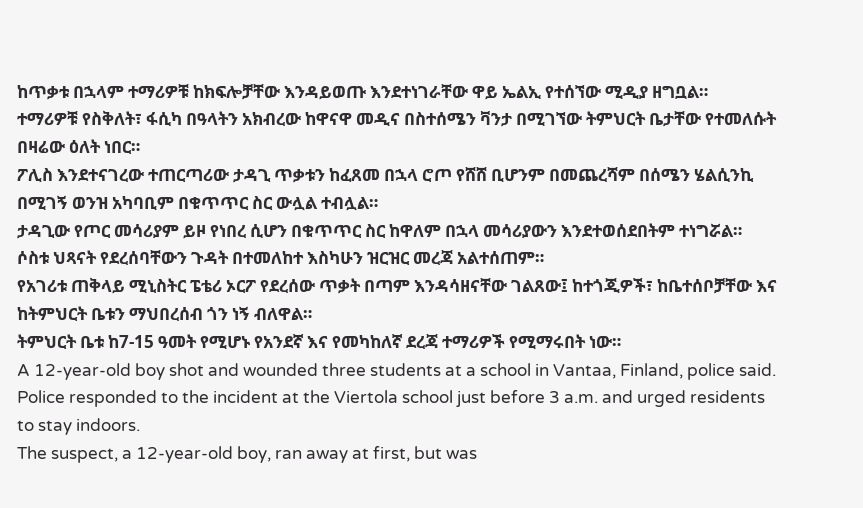ከጥቃቱ በኋላም ተማሪዎቹ ከክፍሎቻቸው እንዳይወጡ እንደተነገራቸው ዋይ ኤልኢ የተሰኘው ሚዲያ ዘግቧል።
ተማሪዎቹ የስቅለት፣ ፋሲካ በዓላትን አክብረው ከዋናዋ መዲና በስተሰሜን ቫንታ በሚገኘው ትምህርት ቤታቸው የተመለሱት በዛሬው ዕለት ነበር።
ፖሊስ እንደተናገረው ተጠርጣሪው ታዳጊ ጥቃቱን ከፈጸመ በኋላ ሮጦ የሸሸ ቢሆንም በመጨረሻም በሰሜን ሄልሲንኪ በሚገኝ ወንዝ አካባቢም በቁጥጥር ስር ውሏል ተብሏል።
ታዳጊው የጦር መሳሪያም ይዞ የነበረ ሲሆን በቁጥጥር ስር ከዋለም በኋላ መሳሪያውን እንደተወሰደበትም ተነግሯል።
ሶስቱ ህጻናት የደረሰባቸውን ጉዳት በተመለከተ እስካሁን ዝርዝር መረጃ አልተሰጠም።
የአገሪቱ ጠቅላይ ሚኒስትር ፔቴሪ ኦርፖ የደረሰው ጥቃት በጣም እንዳሳዘናቸው ገልጸው፤ ከተጎጂዎች፣ ከቤተሰቦቻቸው እና ከትምህርት ቤቱን ማህበረሰብ ጎን ነኝ ብለዋል።
ትምህርት ቤቱ ከ7-15 ዓመት የሚሆኑ የአንደኛ እና የመካከለኛ ደረጃ ተማሪዎች የሚማሩበት ነው።
A 12-year-old boy shot and wounded three students at a school in Vantaa, Finland, police said.
Police responded to the incident at the Viertola school just before 3 a.m. and urged residents to stay indoors.
The suspect, a 12-year-old boy, ran away at first, but was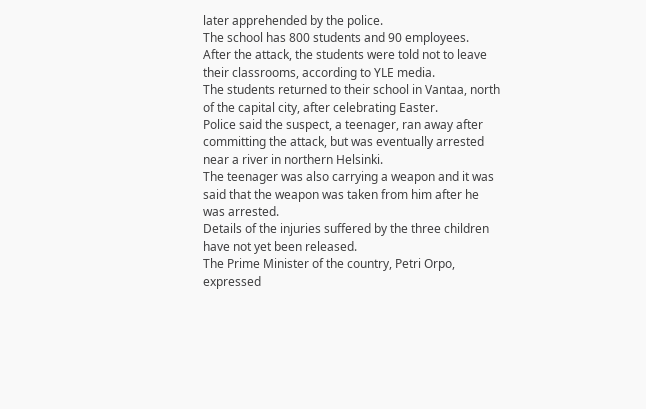later apprehended by the police.
The school has 800 students and 90 employees.
After the attack, the students were told not to leave their classrooms, according to YLE media.
The students returned to their school in Vantaa, north of the capital city, after celebrating Easter.
Police said the suspect, a teenager, ran away after committing the attack, but was eventually arrested near a river in northern Helsinki.
The teenager was also carrying a weapon and it was said that the weapon was taken from him after he was arrested.
Details of the injuries suffered by the three children have not yet been released.
The Prime Minister of the country, Petri Orpo, expressed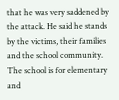that he was very saddened by the attack. He said he stands by the victims, their families and the school community.
The school is for elementary and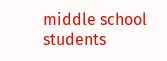middle school students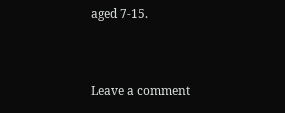aged 7-15.


Leave a comment